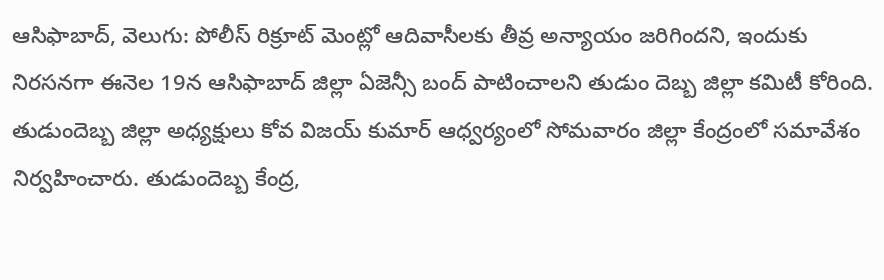ఆసిఫాబాద్, వెలుగు: పోలీస్ రిక్రూట్ మెంట్లో ఆదివాసీలకు తీవ్ర అన్యాయం జరిగిందని, ఇందుకు నిరసనగా ఈనెల 19న ఆసిఫాబాద్ జిల్లా ఏజెన్సీ బంద్ పాటించాలని తుడుం దెబ్బ జిల్లా కమిటీ కోరింది. తుడుందెబ్బ జిల్లా అధ్యక్షులు కోవ విజయ్ కుమార్ ఆధ్వర్యంలో సోమవారం జిల్లా కేంద్రంలో సమావేశం నిర్వహించారు. తుడుందెబ్బ కేంద్ర,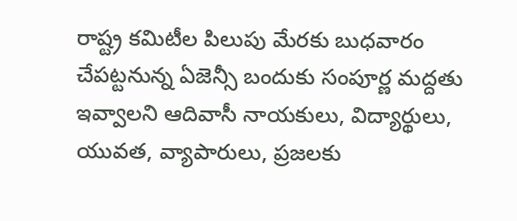రాష్ట్ర కమిటీల పిలుపు మేరకు బుధవారం చేపట్టనున్న ఏజెన్సీ బందుకు సంపూర్ణ మద్దతు ఇవ్వాలని ఆదివాసీ నాయకులు, విద్యార్థులు, యువత, వ్యాపారులు, ప్రజలకు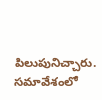పిలుపునిచ్చారు. సమావేశంలో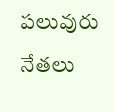పలువురు నేతలు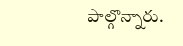పాల్గొన్నారు.